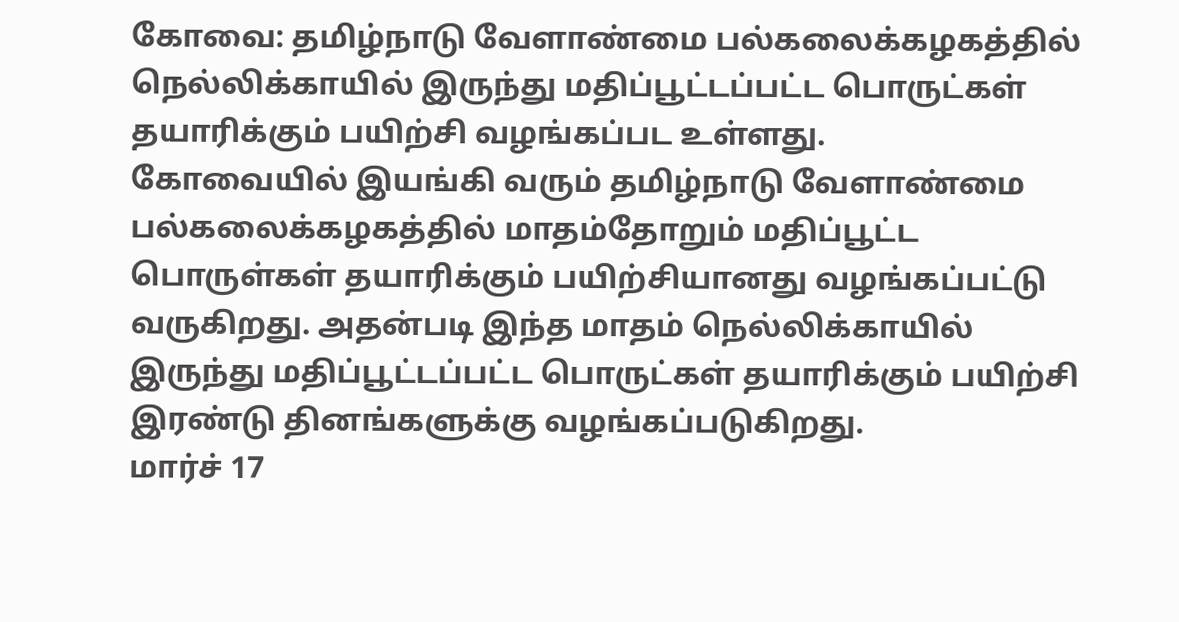கோவை: தமிழ்நாடு வேளாண்மை பல்கலைக்கழகத்தில் நெல்லிக்காயில் இருந்து மதிப்பூட்டப்பட்ட பொருட்கள் தயாரிக்கும் பயிற்சி வழங்கப்பட உள்ளது.
கோவையில் இயங்கி வரும் தமிழ்நாடு வேளாண்மை பல்கலைக்கழகத்தில் மாதம்தோறும் மதிப்பூட்ட பொருள்கள் தயாரிக்கும் பயிற்சியானது வழங்கப்பட்டு வருகிறது. அதன்படி இந்த மாதம் நெல்லிக்காயில் இருந்து மதிப்பூட்டப்பட்ட பொருட்கள் தயாரிக்கும் பயிற்சி இரண்டு தினங்களுக்கு வழங்கப்படுகிறது.
மார்ச் 17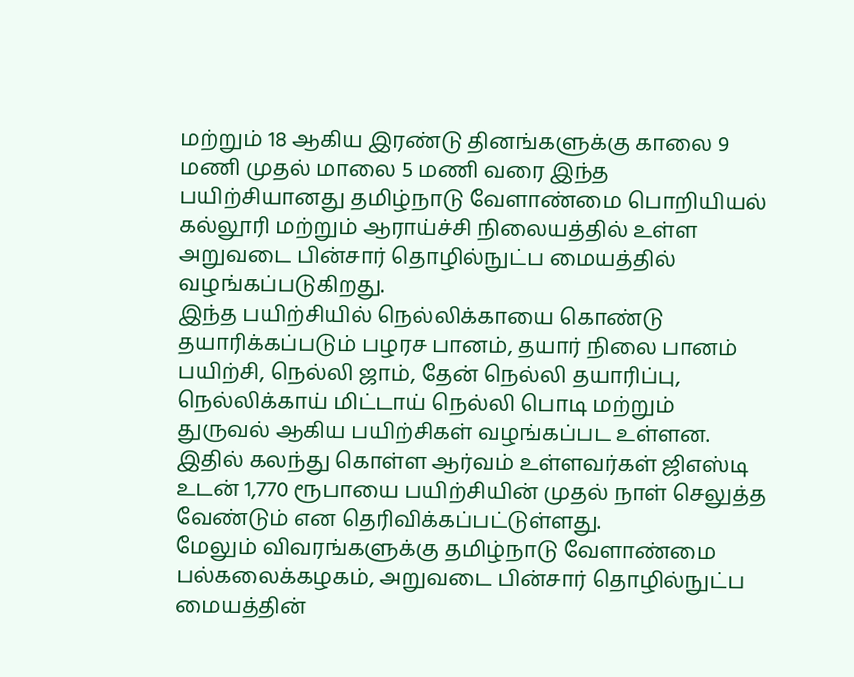மற்றும் 18 ஆகிய இரண்டு தினங்களுக்கு காலை 9 மணி முதல் மாலை 5 மணி வரை இந்த பயிற்சியானது தமிழ்நாடு வேளாண்மை பொறியியல் கல்லூரி மற்றும் ஆராய்ச்சி நிலையத்தில் உள்ள அறுவடை பின்சார் தொழில்நுட்ப மையத்தில் வழங்கப்படுகிறது.
இந்த பயிற்சியில் நெல்லிக்காயை கொண்டு தயாரிக்கப்படும் பழரச பானம், தயார் நிலை பானம் பயிற்சி, நெல்லி ஜாம், தேன் நெல்லி தயாரிப்பு, நெல்லிக்காய் மிட்டாய் நெல்லி பொடி மற்றும் துருவல் ஆகிய பயிற்சிகள் வழங்கப்பட உள்ளன.
இதில் கலந்து கொள்ள ஆர்வம் உள்ளவர்கள் ஜிஎஸ்டி உடன் 1,770 ரூபாயை பயிற்சியின் முதல் நாள் செலுத்த வேண்டும் என தெரிவிக்கப்பட்டுள்ளது.
மேலும் விவரங்களுக்கு தமிழ்நாடு வேளாண்மை பல்கலைக்கழகம், அறுவடை பின்சார் தொழில்நுட்ப மையத்தின்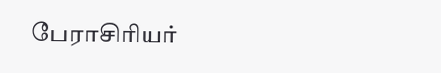பேராசிரியர்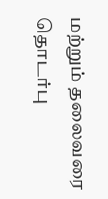மற்றும் தலைவரை தொடர்பு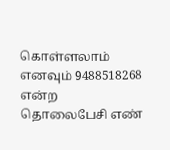கொள்ளலாம் எனவும் 9488518268 என்ற தொலைபேசி எண்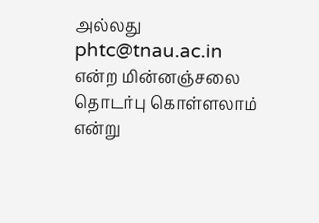அல்லது phtc@tnau.ac.in என்ற மின்னஞ்சலை தொடர்பு கொள்ளலாம் என்று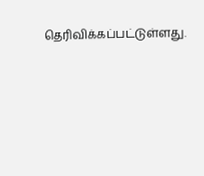தெரிவிக்கப்பட்டுள்ளது.